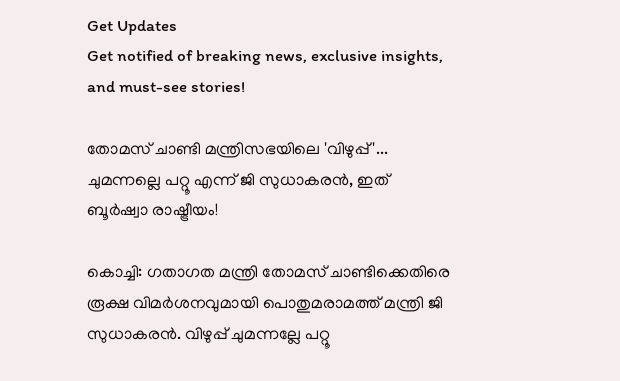Get Updates
Get notified of breaking news, exclusive insights, and must-see stories!

തോമസ് ചാണ്ടി മന്ത്രിസഭയിലെ 'വിഴുപ്പ്'... ചുമന്നല്ലെ പറ്റൂ എന്ന് ജി സുധാകരൻ, ഇത് ബൂർഷ്വാ രാഷ്ട്രീയം!

കൊച്ചി: ഗതാഗത മന്ത്രി തോമസ് ചാണ്ടിക്കെതിരെ രൂക്ഷ വിമർശനവുമായി പൊതുമരാമത്ത് മന്ത്രി ജി സുധാകരൻ. വിഴുപ്പ് ചുമന്നല്ലേ പറ്റൂ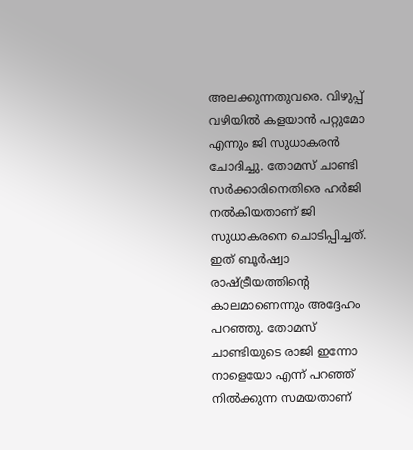അലക്കുന്നതുവ‌രെ. വിഴുപ്പ് വഴിയിൽ കളയാൻ പറ്റുമോ എന്നും ജി സുധാകരൻ ചോദിച്ചു. തോമസ് ചാണ്ടി സർക്കാരിനെതിരെ ഹർജി നൽകിയതാണ് ജി സുധാകരനെ ചൊടിപ്പിച്ചത്. ഇത് ബൂർഷ്വാ രാഷ്ട്രീയത്തിന്റെ കാലമാണെന്നും അദ്ദേഹം പറഞ്ഞു. തോമസ് ചാണ്ടിയുടെ രാജി ഇന്നോ നാളെയോ എന്ന് പറഞ്ഞ് നിൽക്കുന്ന സമയതാണ്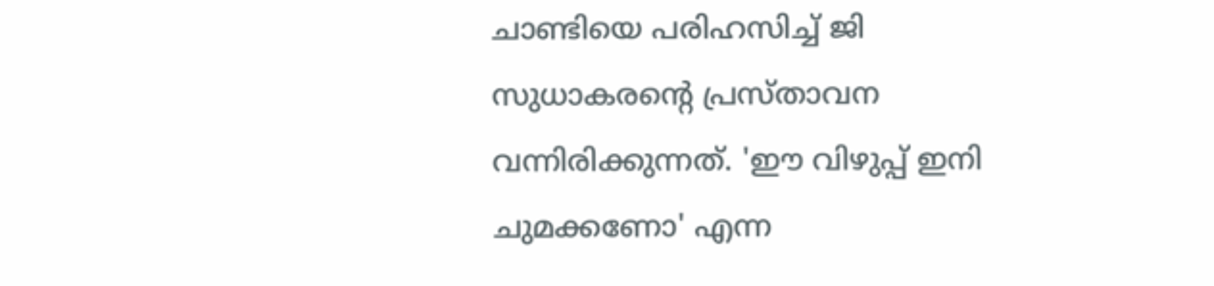ചാണ്ടിയെ പരിഹസിച്ച് ജി സുധാകരന്റെ പ്രസ്താവന വന്നിരിക്കുന്നത്. 'ഈ വിഴുപ്പ് ഇനി ചുമക്കണോ' എന്ന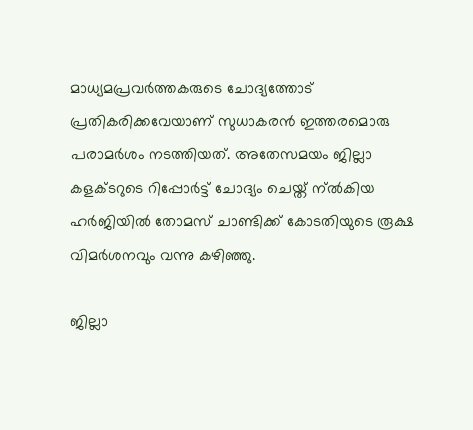മാധ്യമപ്രവർത്തകരുടെ ചോദ്യത്തോട് പ്രതികരിക്കവേയാണ് സുധാകരന്‍ ഇത്തരമൊരു പരാമര്‍ശം നടത്തിയത്. അതേസമയം ജില്ലാ കളക്ടറുടെ റിപ്പോർട്ട് ചോദ്യം ചെയ്ത് ന്ൽകിയ ഹർജിയിൽ തോമസ് ചാണ്ടിക്ക് കോടതിയുടെ രൂക്ഷ വിമർശനവും വന്നു കഴിഞ്ഞു.

ജില്ലാ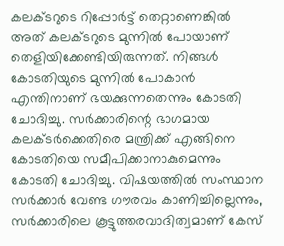കലക്ടറുടെ റിപ്പോർട്ട് തെറ്റാണെങ്കിൽ അത് കലക്ടറുടെ മുന്നിൽ പോയാണ് തെളിയിക്കേണ്ടിയിരുന്നത്. നിങ്ങൾ‌ കോടതിയുടെ മുന്നിൽ പോകാൻ എന്തിനാണ് ഭയക്കുന്നതെന്നും കോടതി ചോദിച്ചു. സർക്കാരിന്റെ ഭാഗമായ കലക്ടർക്കെതിരെ മന്ത്രിക്ക് എങ്ങിനെ കോടതിയെ സമീപിക്കാനാകുമെന്നും കോടതി ചോദിച്ചു. വിഷയത്തില്‍ സംസ്ഥാന സര്‍ക്കാര്‍ വേണ്ട ഗൗരവം കാണിച്ചില്ലെന്നും, സര്‍ക്കാരിലെ കൂട്ടുത്തരവാദിത്വമാണ് കേസ്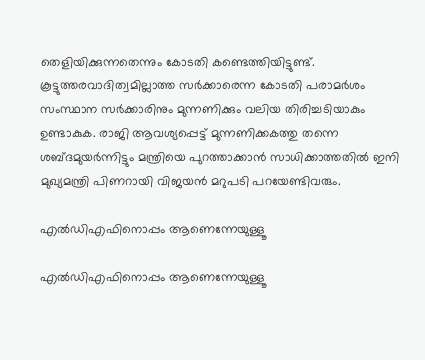തെളിയിക്കുന്നതെന്നും കോടതി കണ്ടെത്തിയിട്ടുണ്ട്. കൂട്ടുത്തരവാദിത്വമില്ലാത്ത സര്‍ക്കാരെന്ന കോടതി പരാമര്‍ശം സംസ്ഥാന സര്‍ക്കാരിനും മുന്നണിക്കും വലിയ തിരിച്ചടിയാകും ഉണ്ടാകുക. രാജി ആവശ്യപ്പെട്ട് മുന്നണിക്കകത്തു തന്നെ ശബ്ദമുയര്‍ന്നിട്ടും മന്ത്രിയെ പുറത്താക്കാന്‍ സാധിക്കാത്തതില്‍ ഇനി മുഖ്യമന്ത്രി പിണറായി വിജയന്‍ മറുപടി പറയേണ്ടിവരും.

എല്‍ഡിഎഫിനൊപ്പം ആണെന്നേയുള്ളൂ

എല്‍ഡിഎഫിനൊപ്പം ആണെന്നേയുള്ളൂ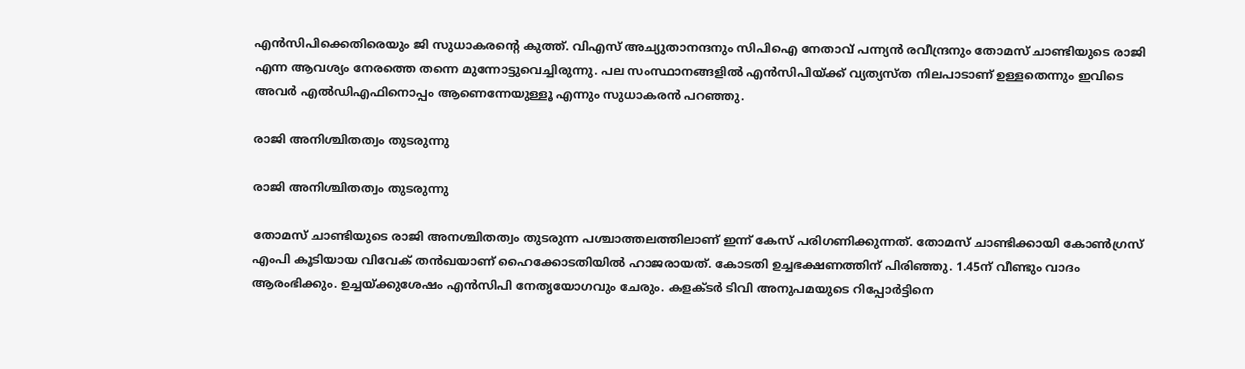എൻസിപിക്കെതിരെയും ജി സുധാകരന്റെ കുത്ത്. വിഎസ് അച്യുതാനന്ദനും സിപിഐ നേതാവ് പന്ന്യന്‍ രവീന്ദ്രനും തോമസ് ചാണ്ടിയുടെ രാജി എന്ന ആവശ്യം നേരത്തെ തന്നെ മുന്നോട്ടുവെച്ചിരുന്നു. പല സംസ്ഥാനങ്ങളില്‍ എന്‍സിപിയ്ക്ക് വ്യത്യസ്ത നിലപാടാണ് ഉള്ളതെന്നും ഇവിടെ അവര്‍ എല്‍ഡിഎഫിനൊപ്പം ആണെന്നേയുള്ളൂ എന്നും സുധാകരന്‍ പറഞ്ഞു.

രാജി അനിശ്ചിതത്വം തുടരുന്നു

രാജി അനിശ്ചിതത്വം തുടരുന്നു

തോമസ് ചാണ്ടിയുടെ രാജി അനശ്ചിതത്വം തുടരുന്ന പശ്ചാത്തലത്തിലാണ് ഇന്ന് കേസ് പരിഗണിക്കുന്നത്. തോമസ് ചാണ്ടിക്കായി കോണ്‍ഗ്രസ് എംപി കൂടിയായ വിവേക് തന്‍ഖയാണ് ഹൈക്കോടതിയില്‍ ഹാജരായത്. കോടതി ഉച്ചഭക്ഷണത്തിന് പിരിഞ്ഞു. 1.45ന് വീണ്ടും വാദം ആരംഭിക്കും. ഉച്ചയ്ക്കുശേഷം എന്‍സിപി നേതൃയോഗവും ചേരും. കളക്ടര്‍ ടിവി അനുപമയുടെ റിപ്പോര്‍ട്ടിനെ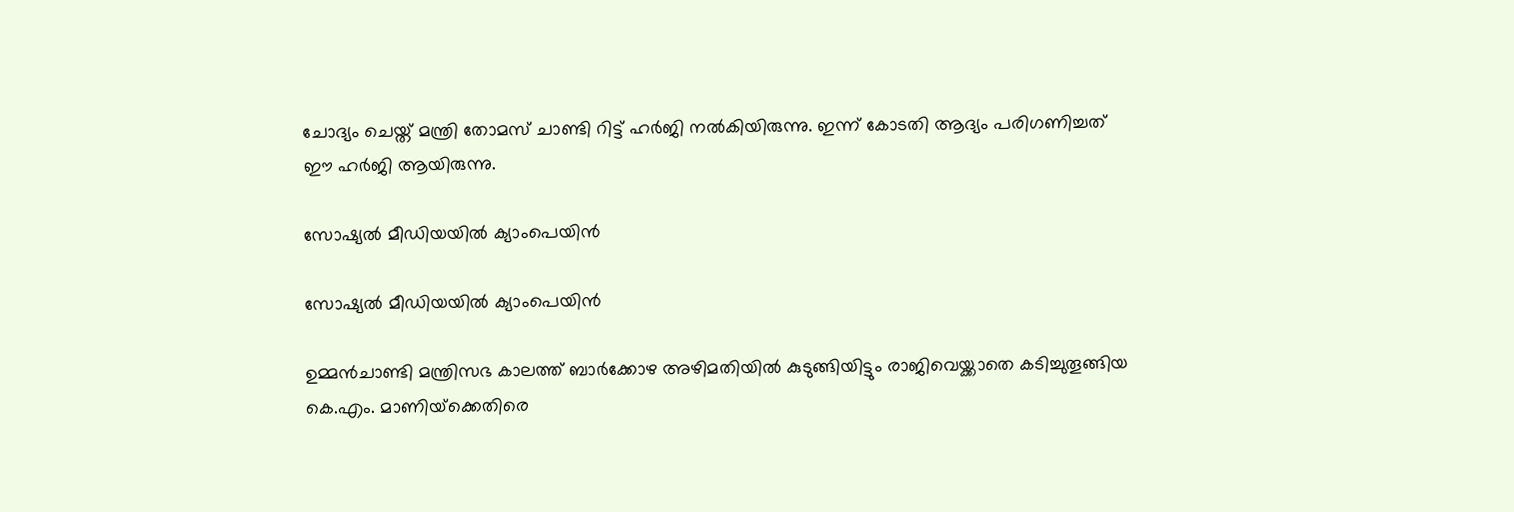ചോദ്യം ചെയ്ത് മന്ത്രി തോമസ് ചാണ്ടി റിട്ട് ഹര്‍ജി നല്‍കിയിരുന്നു. ഇന്ന് കോടതി ആദ്യം പരിഗണിച്ചത് ഈ ഹർജി ആയിരുന്നു.

സോഷ്യൽ മീഡിയയിൽ ക്യാംപെയിൻ

സോഷ്യൽ മീഡിയയിൽ ക്യാംപെയിൻ

ഉമ്മന്‍ചാണ്ടി മന്ത്രിസഭ കാലത്ത് ബാര്‍ക്കോഴ അഴിമതിയില്‍ കുടുങ്ങിയിട്ടും രാജിവെയ്ക്കാതെ കടിച്ചുതൂങ്ങിയ കെ.എം. മാണിയ്‌ക്കെതിരെ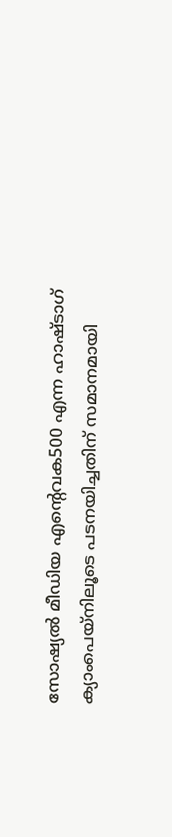സോഷ്യല്‍ മീഡിയ എന്റെവക500 എന്ന ഹാഷ്ടാഗ് ക്യാംപെയ്‌നിലൂടെ പടനയിച്ചതിന് സമാനമായി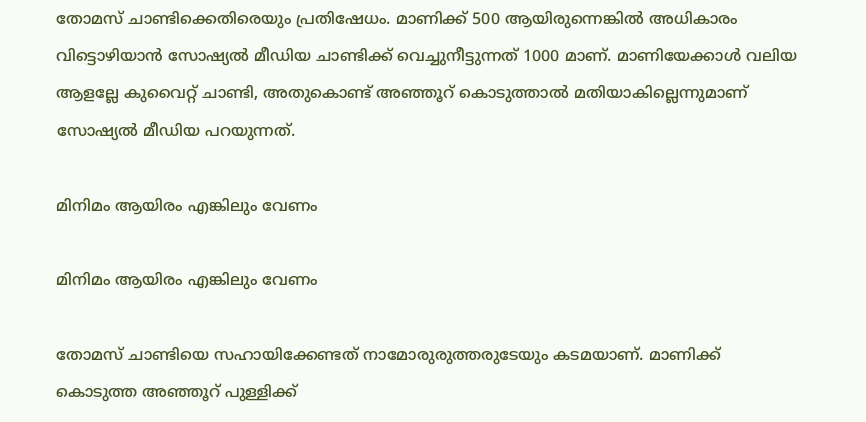തോമസ് ചാണ്ടിക്കെതിരെയും പ്രതിഷേധം. മാണിക്ക് 500 ആയിരുന്നെങ്കില്‍ അധികാരം വിട്ടൊഴിയാന്‍ സോഷ്യല്‍ മീഡിയ ചാണ്ടിക്ക് വെച്ചുനീട്ടുന്നത് 1000 മാണ്. മാണിയേക്കാൾ വലിയ ആളല്ലേ കുവൈറ്റ് ചാണ്ടി, അതുകൊണ്ട് അഞ്ഞൂറ് കൊടുത്താൽ മതിയാകില്ലെന്നുമാണ് സോഷ്യൽ മീഡിയ പറയുന്നത്.

മിനിമം ആയിരം എങ്കിലും വേണം

മിനിമം ആയിരം എങ്കിലും വേണം

തോമസ് ചാണ്ടിയെ സഹായിക്കേണ്ടത് നാമോരുരുത്തരുടേയും കടമയാണ്. മാണിക്ക് കൊടുത്ത അഞ്ഞൂറ് പുള്ളിക്ക്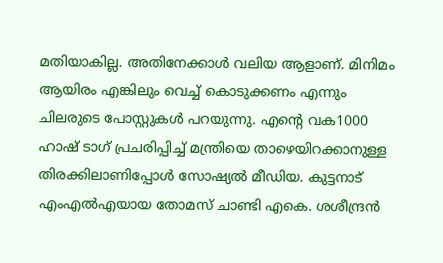മതിയാകില്ല. അതിനേക്കാൾ വലിയ ആളാണ്. മിനിമം ആയിരം എങ്കിലും വെച്ച് കൊടുക്കണം എന്നും ചിലരുടെ പോസ്റ്റുകൾ പറയുന്നു. എന്റെ വക1000 ഹാഷ് ടാഗ് പ്രചരിപ്പിച്ച് മന്ത്രിയെ താഴെയിറക്കാനുള്ള തിരക്കിലാണിപ്പോൾ സോഷ്യൽ മീഡിയ. കുട്ടനാട് എംഎല്‍എയായ തോമസ് ചാണ്ടി എകെ. ശശീന്ദ്രന്‍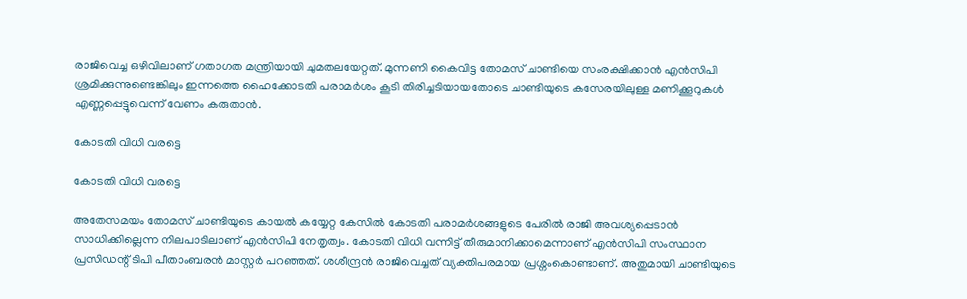രാജിവെച്ച ഒഴിവിലാണ് ഗതാഗത മന്ത്രിയായി ചുമതലയേറ്റത്. മുന്നണി കൈവിട്ട തോമസ് ചാണ്ടിയെ സംരക്ഷിക്കാന്‍ എന്‍സിപി ശ്രമിക്കുന്നുണ്ടെങ്കിലും ഇന്നത്തെ ഹൈക്കോടതി പരാമര്‍ശം കൂടി തിരിച്ചടിയായതോടെ ചാണ്ടിയുടെ കസേരയിലുള്ള മണിക്കൂറുകള്‍ എണ്ണപ്പെട്ടുവെന്ന് വേണം കരുതാന്‍.

കോടതി വിധി വരട്ടെ

കോടതി വിധി വരട്ടെ

അതേസമയം തോമസ് ചാണ്ടിയുടെ കായൽ കയ്യേറ്റ കേസിൽ കോടതി പരാമർശങ്ങളുടെ പേരിൽ രാജി അവശ്യപ്പെടാൻ സാധിക്കില്ലെന്ന നിലപാടിലാണ് എൻസിപി നേതൃത്വം. കോടതി വിധി വന്നിട്ട് തീരുമാനിക്കാമെന്നാണ് എൻസിപി സംസ്ഥാന പ്രസിഡന്റ് ടിപി പീതാംബരൻ മാസ്റ്റർ പറഞ്ഞത്. ശശീന്ദ്രൻ രാജിവെച്ചത് വ്യക്തിപരമായ പ്രശ്നംകൊണ്ടാണ്. അതുമായി ചാണ്ടിയുടെ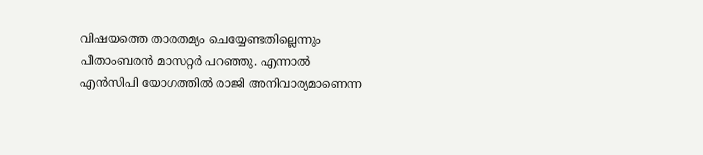വിഷയത്തെ താരതമ്യം ചെയ്യേണ്ടതില്ലെന്നും പീതാംബരൻ മാസറ്റർ പറഞ്ഞു. എന്നാൽ എൻസിപി യോഗത്തിൽ രാജി അനിവാര്യമാണെന്ന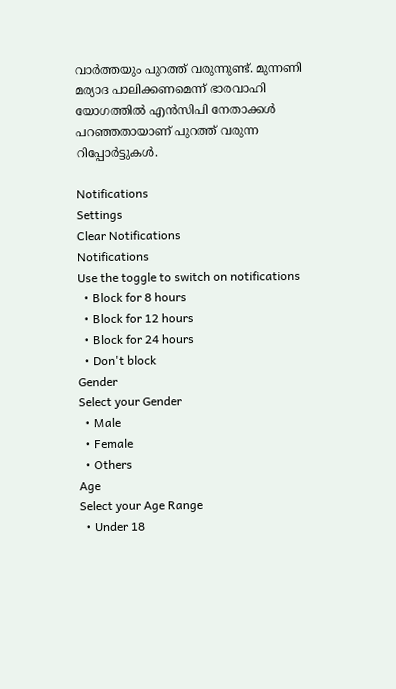വാർത്തയും പുറത്ത് വരുന്നുണ്ട്. മുന്നണി മര്യാദ പാലിക്കണമെന്ന് ഭാരവാഹി യോഗത്തില്‍ എന്‍സിപി നേതാക്കള്‍ പറഞ്ഞതായാണ് പുറത്ത് വരുന്ന റിപ്പോർട്ടുകൾ.

Notifications
Settings
Clear Notifications
Notifications
Use the toggle to switch on notifications
  • Block for 8 hours
  • Block for 12 hours
  • Block for 24 hours
  • Don't block
Gender
Select your Gender
  • Male
  • Female
  • Others
Age
Select your Age Range
  • Under 18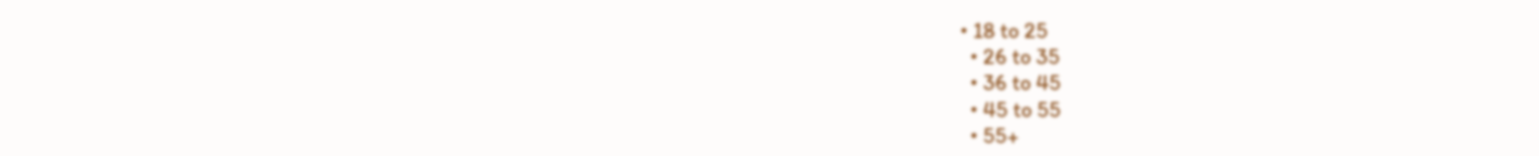• 18 to 25
  • 26 to 35
  • 36 to 45
  • 45 to 55
  • 55+